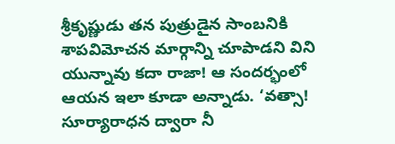శ్రీకృష్ణుడు తన పుత్రుడైన సాంబనికి శాపవిమోచన మార్గాన్ని చూపాడని విని యున్నావు కదా రాజా! ఆ సందర్భంలో ఆయన ఇలా కూడా అన్నాడు. ‘వత్సా! సూర్యారాధన ద్వారా నీ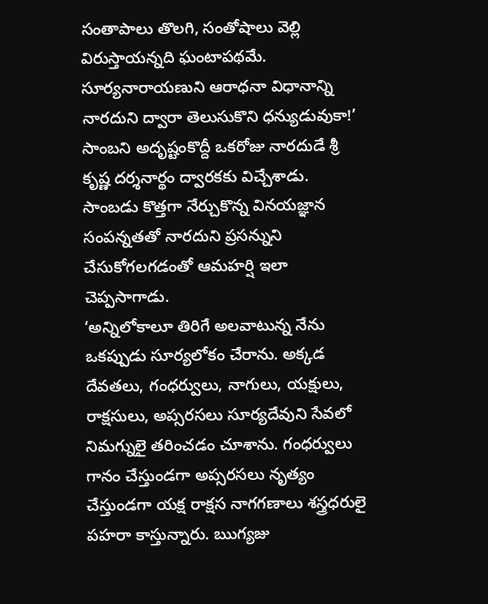సంతాపాలు తొలగి, సంతోషాలు వెల్లి విరుస్తాయన్నది ఘంటాపథమే. సూర్యనారాయణుని ఆరాధనా విధానాన్ని నారదుని ద్వారా తెలుసుకొని ధన్యుడువుకా!’
సాంబని అదృష్టంకొద్దీ ఒకరోజు నారదుడే శ్రీ కృష్ణ దర్శనార్థం ద్వారకకు విచ్చేశాడు. సాంబడు కొత్తగా నేర్చుకొన్న వినయజ్ఞాన సంపన్నతతో నారదుని ప్రసన్నుని చేసుకోగలగడంతో ఆమహర్షి ఇలా చెప్పసాగాడు.
‘అన్నిలోకాలూ తిరిగే అలవాటున్న నేను ఒకప్పుడు సూర్యలోకం చేరాను. అక్కడ దేవతలు, గంధర్వులు, నాగులు, యక్షులు, రాక్షసులు, అప్సరసలు సూర్యదేవుని సేవలో నిమగ్నులై తరించడం చూశాను. గంధర్వులు గానం చేస్తుండగా అప్సరసలు నృత్యం చేస్తుండగా యక్ష రాక్షస నాగగణాలు శస్త్రధరులై పహరా కాస్తున్నారు. ఋగ్యజు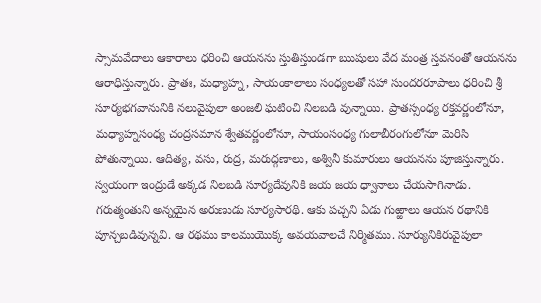స్సామవేదాలు ఆకారాలు ధరించి ఆయనను స్తుతిస్తుండగా ఋషులు వేద మంత్ర స్తవనంతో ఆయనను ఆరాధిస్తున్నారు. ప్రాతః, మధ్యాహ్న, సాయంకాలాలు సంధ్యలతో సహా సుందరరూపాలు ధరించి శ్రీ సూర్యభగవానునికి నలువైపులా అంజలి ఘటించి నిలబడి వున్నాయి. ప్రాతస్సంధ్య రక్తవర్ణంలోనూ, మధ్యాహ్నసంధ్య చంద్రసమాన శ్వేతవర్ణంలోనూ, సాయంసంధ్య గులాబీరంగులోనూ మెరిసి పోతున్నాయి. ఆదిత్య, వసు, రుద్ర, మరుద్గణాలు, అశ్వినీ కుమారులు ఆయనను పూజిస్తున్నారు. స్వయంగా ఇంద్రుడే అక్కడ నిలబడి సూర్యదేవునికి జయ జయ ధ్వానాలు చేయసాగినాడు. గరుత్మంతుని అన్నయైన అరుణుడు సూర్యసారథి. ఆకు పచ్చని ఏడు గుఱ్ఱాలు ఆయన రథానికి పూన్చబడివున్నవి. ఆ రథము కాలముయొక్క అవయవాలచే నిర్మితము. సూర్యునికిరువైపులా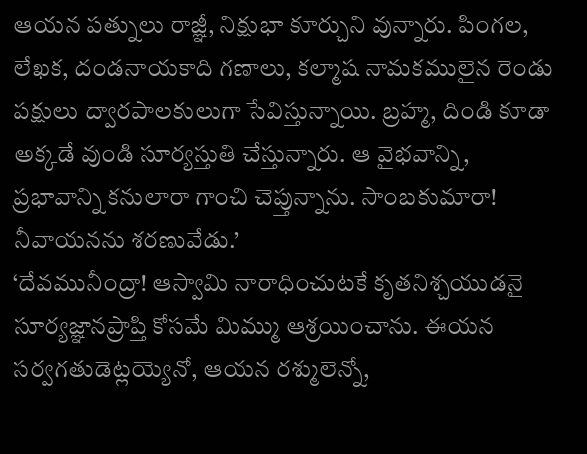ఆయన పత్నులు రాజ్ఞీ, నిక్షుభా కూర్చుని వున్నారు. పింగల, లేఖక, దండనాయకాది గణాలు, కల్మాష నామకములైన రెండు పక్షులు ద్వారపాలకులుగా సేవిస్తున్నాయి. బ్రహ్మ, దిండి కూడా అక్కడే వుండి సూర్యస్తుతి చేస్తున్నారు. ఆ వైభవాన్ని, ప్రభావాన్ని కనులారా గాంచి చెప్తున్నాను. సాంబకుమారా! నీవాయనను శరణువేడు.’
‘దేవమునీంద్రా! ఆస్వామి నారాధించుటకే కృతనిశ్చయుడనై సూర్యజ్ఞానప్రాప్తి కోసమే మిమ్ము ఆశ్రయించాను. ఈయన సర్వగతుడెట్లయ్యెనో, ఆయన రశ్ములెన్నో,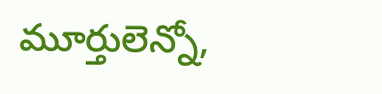మూర్తులెన్నో,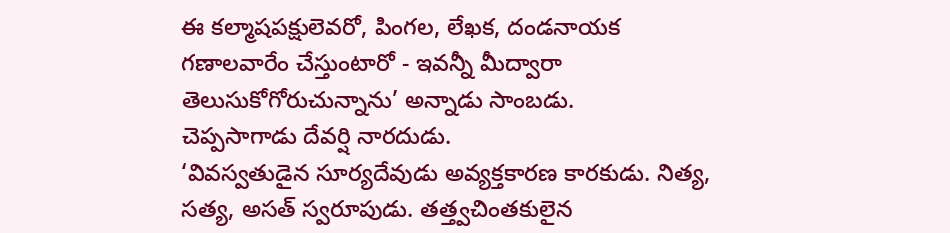ఈ కల్మాషపక్షులెవరో, పింగల, లేఖక, దండనాయక గణాలవారేం చేస్తుంటారో - ఇవన్నీ మీద్వారా తెలుసుకోగోరుచున్నాను’ అన్నాడు సాంబడు.
చెప్పసాగాడు దేవర్షి నారదుడు.
‘వివస్వతుడైన సూర్యదేవుడు అవ్యక్తకారణ కారకుడు. నిత్య, సత్య, అసత్ స్వరూపుడు. తత్త్వచింతకులైన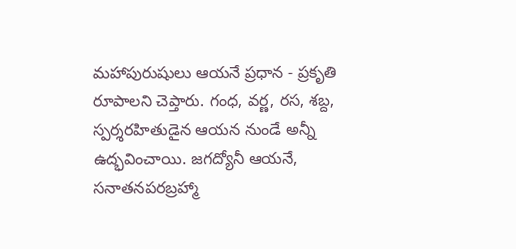మహాపురుషులు ఆయనే ప్రధాన - ప్రకృతి రూపాలని చెప్తారు. గంధ, వర్ణ, రస, శబ్ద, స్పర్శరహితుడైన ఆయన నుండే అన్నీ ఉద్భవించాయి. జగద్యోనీ ఆయనే, సనాతనపరబ్రహ్మా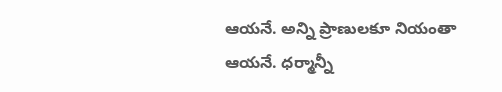ఆయనే. అన్ని ప్రాణులకూ నియంతా ఆయనే. ధర్మాన్నీ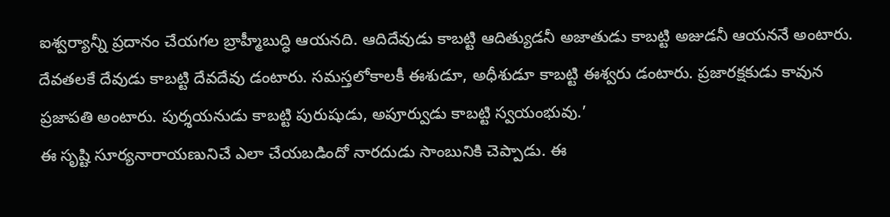ఐశ్వర్యాన్నీ ప్రదానం చేయగల బ్రాహ్మీబుద్ధి ఆయనది. ఆదిదేవుడు కాబట్టి ఆదిత్యుడనీ అజాతుడు కాబట్టి అజుడనీ ఆయననే అంటారు. దేవతలకే దేవుడు కాబట్టి దేవదేవు డంటారు. సమస్తలోకాలకీ ఈశుడూ, అధీశుడూ కాబట్టి ఈశ్వరు డంటారు. ప్రజారక్షకుడు కావున ప్రజాపతి అంటారు. పుర్శయనుడు కాబట్టి పురుషుడు, అపూర్వుడు కాబట్టి స్వయంభువు.’
ఈ సృష్టి సూర్యనారాయణునిచే ఎలా చేయబడిందో నారదుడు సాంబునికి చెప్పాడు. ఈ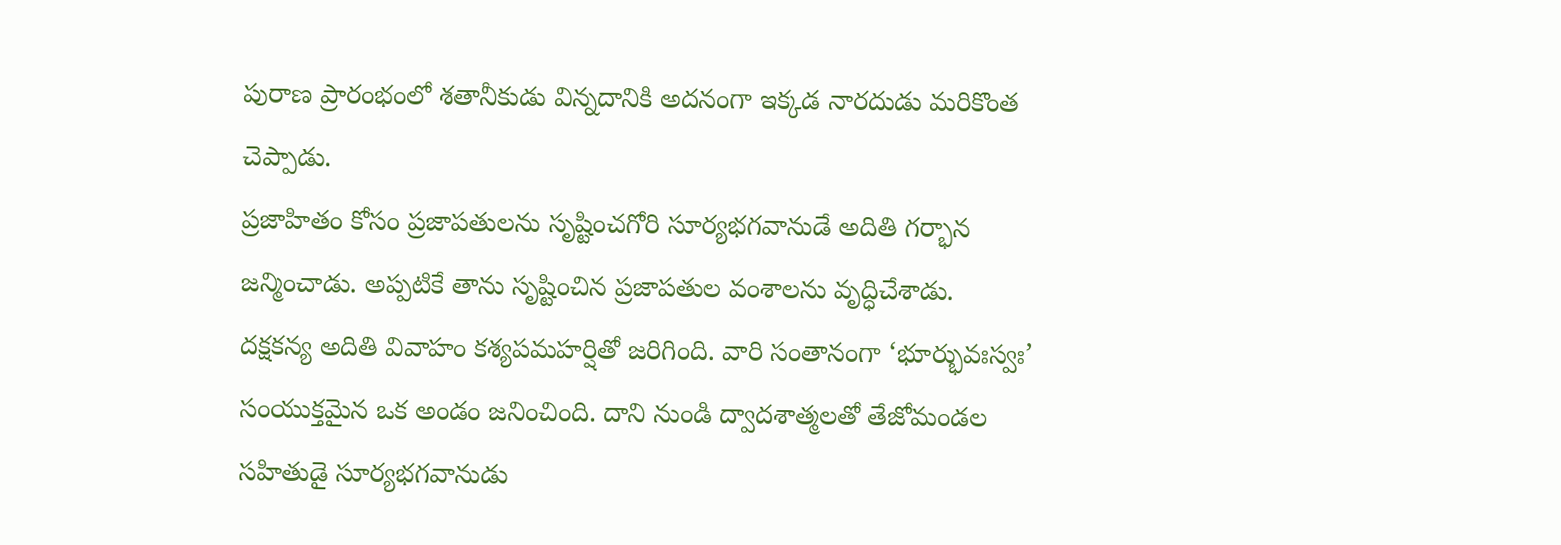పురాణ ప్రారంభంలో శతానీకుడు విన్నదానికి అదనంగా ఇక్కడ నారదుడు మరికొంత చెప్పాడు.
ప్రజాహితం కోసం ప్రజాపతులను సృష్టించగోరి సూర్యభగవానుడే అదితి గర్భాన జన్మించాడు. అప్పటికే తాను సృష్టించిన ప్రజాపతుల వంశాలను వృద్ధిచేశాడు.
దక్షకన్య అదితి వివాహం కశ్యపమహర్షితో జరిగింది. వారి సంతానంగా ‘భూర్భువఃస్వః’ సంయుక్తమైన ఒక అండం జనించింది. దాని నుండి ద్వాదశాత్మలతో తేజోమండల సహితుడై సూర్యభగవానుడు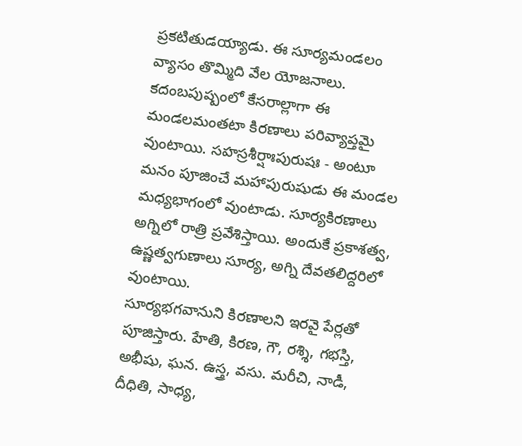ప్రకటితుడయ్యాడు. ఈ సూర్యమండలం వ్యాసం తొమ్మిది వేల యోజనాలు. కదంబపుష్పంలో కేసరాల్లాగా ఈ మండలమంతటా కిరణాలు పరివ్యాప్తమై వుంటాయి. సహస్రశీర్షాఃపురుషః - అంటూ మనం పూజించే మహాపురుషుడు ఈ మండల మధ్యభాగంలో వుంటాడు. సూర్యకిరణాలు అగ్నిలో రాత్రి ప్రవేశిస్తాయి. అందుకే ప్రకాశత్వ, ఉష్ణత్వగుణాలు సూర్య, అగ్ని దేవతలిద్దరిలో వుంటాయి.
సూర్యభగవానుని కిరణాలని ఇరవై పేర్లతో పూజిస్తారు. హేతి, కిరణ, గౌ, రశ్శి, గభస్తి, అభీషు, ఘన. ఉస్త్ర, వసు. మరీచి, నాడీ, దీధితి, సాధ్య,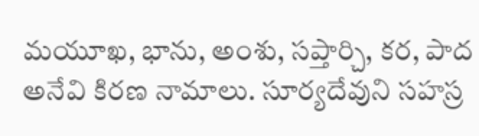మయూఖ, భాను, అంశు, సప్తార్చి, కర, పాద అనేవి కిరణ నామాలు. సూర్యదేవుని సహస్ర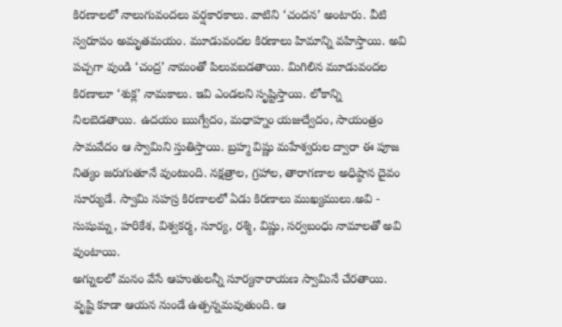కిరణాలలో నాలుగువందలు వర్షకారకాలు. వాటిని ‘చందన’ అంటారు. వీటి స్వరూపం అమృతమయం. మూడువందల కిరణాలు హిమాన్ని వహిస్తాయి. అవి పచ్చగా వుండి ‘చంద్ర’ నామంతో పిలువబడతాయి. మిగిలిన మూడువందల కిరణాలూ ‘శుక్ల’ నామకాలు. ఇవి ఎండలని సృష్టిస్తాయి. లోకాన్ని నిలబెడతాయి. ఉదయం ఋగ్వేదం, మధాహ్నం యజుద్వేదం, సాయంత్రం సామవేదం ఆ స్వామిని స్తుతిస్తాయి. బ్రహ్మ విష్ణు మహేశ్వరుల ద్వారా ఈ పూజ నిత్యం జరుగుతూనే వుంటుంది. నక్షత్రాల, గ్రహాల, తారాగణాల అధిష్ఠాన దైవం సూర్యుడే. స్వామి సహస్ర కిరణాలలో ఏడు కిరణాలు ముఖ్యములు.అవి - సుషుమ్న, హరికేశ, విశ్వకర్మ, సూర్య, రశ్మి, విష్ణు, సర్వబంధు నామాలతో అవి వుంటాయి.
అగ్నులలో మనం వేసే ఆహుతులన్నీ సూర్యనారాయణ స్వామినే చేరతాయి. వృష్టి కూడా ఆయన నుండే ఉత్పన్నమవుతుంది. ఆ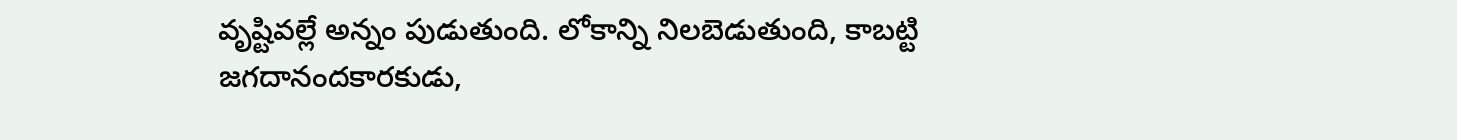వృష్టివల్లే అన్నం పుడుతుంది. లోకాన్ని నిలబెడుతుంది, కాబట్టి జగదానందకారకుడు,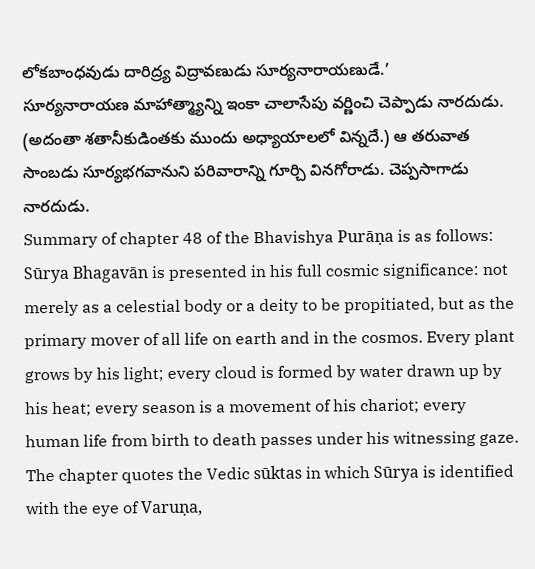లోకబాంధవుడు దారిద్ర్య విద్రావణుడు సూర్యనారాయణుడే.’
సూర్యనారాయణ మాహాత్మ్యాన్ని ఇంకా చాలాసేపు వర్ణించి చెప్పాడు నారదుడు. (అదంతా శతానీకుడింతకు ముందు అధ్యాయాలలో విన్నదే.) ఆ తరువాత సాంబడు సూర్యభగవానుని పరివారాన్ని గూర్చి వినగోరాడు. చెప్పసాగాడు నారదుడు.
Summary of chapter 48 of the Bhavishya Purāṇa is as follows:
Sūrya Bhagavān is presented in his full cosmic significance: not merely as a celestial body or a deity to be propitiated, but as the primary mover of all life on earth and in the cosmos. Every plant grows by his light; every cloud is formed by water drawn up by his heat; every season is a movement of his chariot; every human life from birth to death passes under his witnessing gaze. The chapter quotes the Vedic sūktas in which Sūrya is identified with the eye of Varuṇa,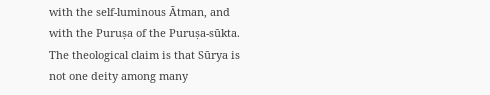with the self-luminous Ātman, and with the Puruṣa of the Puruṣa-sūkta. The theological claim is that Sūrya is not one deity among many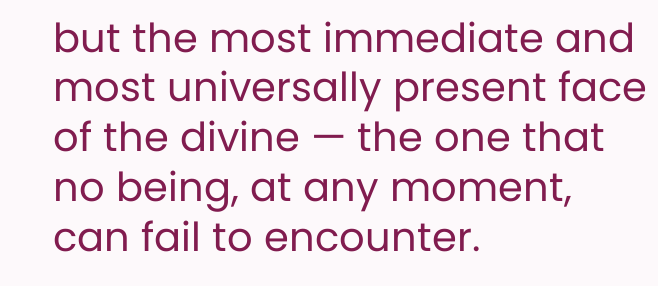but the most immediate and most universally present face of the divine — the one that no being, at any moment, can fail to encounter.